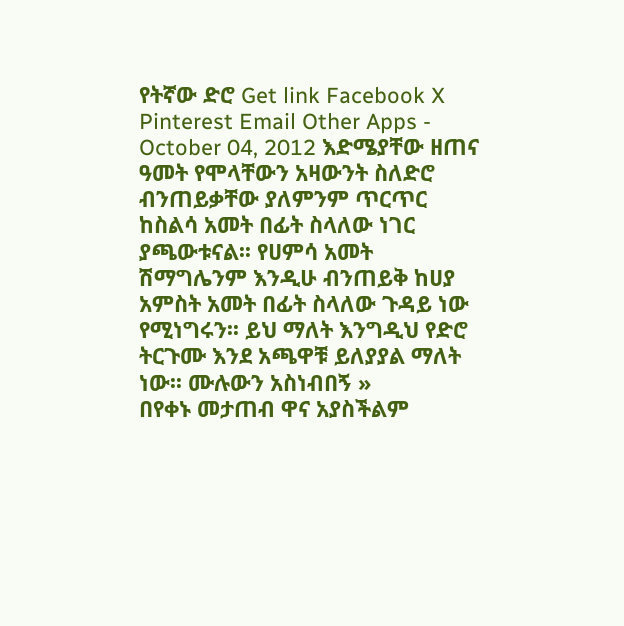የትኛው ድሮ Get link Facebook X Pinterest Email Other Apps - October 04, 2012 እድሜያቸው ዘጠና ዓመት የሞላቸውን አዛውንት ስለድሮ ብንጠይቃቸው ያለምንም ጥርጥር ከስልሳ አመት በፊት ስላለው ነገር ያጫውቱናል፡፡ የሀምሳ አመት ሽማግሌንም እንዲሁ ብንጠይቅ ከሀያ አምስት አመት በፊት ስላለው ጉዳይ ነው የሚነግሩን፡፡ ይህ ማለት እንግዲህ የድሮ ትርጉሙ እንደ አጫዋቹ ይለያያል ማለት ነው፡፡ ሙሉውን አስነብበኝ »
በየቀኑ መታጠብ ዋና አያስችልም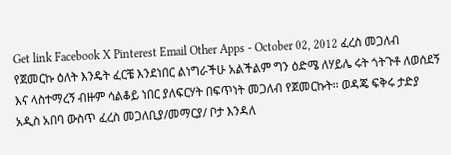Get link Facebook X Pinterest Email Other Apps - October 02, 2012 ፈረስ መጋለብ የጀመርኩ ዕለት እንዴት ፈርቼ እንደነበር ልነግራችሁ አልችልም ግን ዕድሜ ለሃይሌ ሩት ጎትጉቶ ለወሰደኝ እና ላስተማረኝ ብዙም ሳልቆይ ነበር ያለፍርሃት በፍጥነት መጋለብ የጀመርኩት፡፡ ወዳጄ ፍቅሩ ታድያ አዲስ አበባ ውስጥ ፈረስ መጋለቢያ/መማርያ/ ቦታ እንዳለ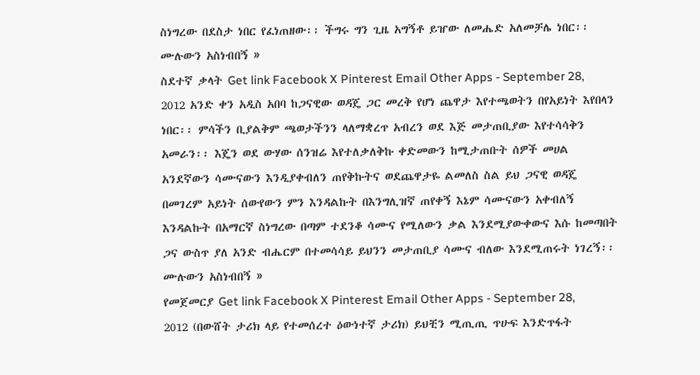ስነግረው በደስታ ነበር የፈነጠዘው፡፡ ችግሩ ግን ጊዜ አግኝቶ ይዠው ለመሔድ አለመቻሌ ነበር፡፡ ሙሉውን አስነብበኝ »
ስደተኛ ቃላት Get link Facebook X Pinterest Email Other Apps - September 28, 2012 አንድ ቀን አዲስ አበባ ከጋናዊው ወዳጄ ጋር መረቅ የሆነ ጨዋታ እየተጫወትን በየአይነት እየበላን ነበር፡፡ ምሳችን ቢያልቅም ጫወታችንን ላለማቋረጥ አብረን ወደ እጅ መታጠቢያው እየተሳሳቅን አመራን፡፡ እጄን ወደ ውሃው ሰንዝሬ እየተለቃለቅኩ ቀድመውን ከሚታጠቡት ሰዎች መሀል አንደኛውን ሳሙናውን እንዲያቀብለን ጠየቅኩትና ወደጨዋታዬ ልመለስ ስል ይህ ጋናዊ ወዳጄ በመገረም አይነት ሰውየውን ምን እንዳልኩት በእንግሊዝኛ ጠየቀኝ እኔም ሳሙናውን አቀብለኝ እንዳልኩት በአማርኛ ስነግረው በጣም ተደንቆ ሳሙና የሚለውን ቃል እንደሚያውቀውና እሱ ከመጣበት ጋና ውስጥ ያለ አንድ ብሔርም በተመሳሳይ ይህንን መታጠቢያ ሳሙና ብለው እንደሚጠሩት ነገረኝ፡፡ ሙሉውን አስነብበኝ »
የመጀመርያ Get link Facebook X Pinterest Email Other Apps - September 28, 2012 (በውሸት ታሪክ ላይ የተመሰረተ ዕውነተኛ ታሪክ) ይህቺን ሚጢጢ ጥሁፍ እንድጥፋት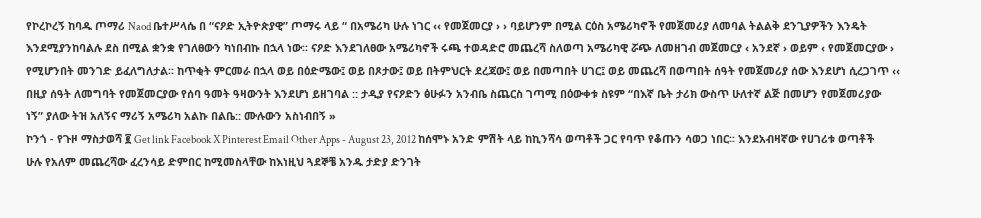የኮረኮረኝ ከባዱ ጦማሪ Naod ቤተሥላሴ በ “ናዖድ ኢትዮጵያዊ” ጦማሩ ላይ “ በአሜሪካ ሁሉ ነገር ‹‹ የመጀመርያ › › ባይሆንም በሚል ርዕስ አሜሪካኖች የመጀመሪያ ለመባል ትልልቅ ደንጊያዎችን እንዴት እንደሚያንከባልሉ ደስ በሚል ቋንቋ የገለፀውን ካነበብኩ በኋላ ነው፡፡ ናዖድ እንደገለፀው አሜሪካኖች ሩጫ ተወዳድሮ መጨረሻ ስለወጣ አሜሪካዊ ሯጭ ለመዘገብ መጀመርያ ‹ አንደኛ › ወይም ‹ የመጀመርያው › የሚሆንበት መንገድ ይፈለግለታል፡፡ ከጥቂት ምርመራ በኋላ ወይ በዕድሜው፤ ወይ በጾታው፤ ወይ በትምህርት ደረጃው፤ ወይ በመጣበት ሀገር፤ ወይ መጨረሻ በወጣበት ሰዓት የመጀመሪያ ሰው እንደሆነ ሲረጋገጥ ‹‹ በዚያ ሰዓት ለመግባት የመጀመርያው የሰባ ዓመት ዓዛውንት እንደሆነ ይዘገባል :: ታዲያ የናዖድን ፅሁፉን አንብቤ ስጨርስ ገጣሚ በዕውቀቱ ስዩም “በእኛ ቤት ታሪክ ውስጥ ሁለተኛ ልጅ በመሆን የመጀመሪያው ነኝ” ያለው ትዝ አለኝና ማሪኝ አሜሪካ አልኩ በልቤ:: ሙሉውን አስነብበኝ »
ኮንጎ - የጉዞ ማስታወሻ ፪ Get link Facebook X Pinterest Email Other Apps - August 23, 2012 ከሰሞኑ አንድ ምሽት ላይ ከኪንሻሳ ወጣቶች ጋር የባጥ የቆጡን ሳወጋ ነበር፡፡ እንደአብዛኛው የሀገሪቱ ወጣቶች ሁሉ የአለም መጨረሻው ፈረንሳይ ድምበር ከሚመስላቸው ከእነዚህ ጓደኞቼ አንዱ ታድያ ድንገት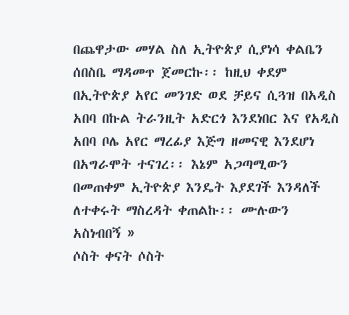በጨዋታው መሃል ስለ ኢትዮጵያ ሲያነሳ ቀልቤን ሰበስቤ ማዳመጥ ጀመርኩ፡፡ ከዚህ ቀደም በኢትዮጵያ አየር መንገድ ወደ ቻይና ሲጓዝ በአዲስ አበባ በኩል ትራንዚት አድርጎ እንደነበር እና የአዲስ አበባ ቦሌ አየር ማረፊያ እጅግ ዘመናዊ እንደሆነ በአግራሞት ተናገረ፡፡ እኔም አጋጣሚውን በመጠቀም ኢትዮጵያ እንዴት እያደገች እንዳለች ለተቀሩት ማስረዳት ቀጠልኩ፡፡ ሙሉውን አስነብበኝ »
ሶስት ቀናት ሶስት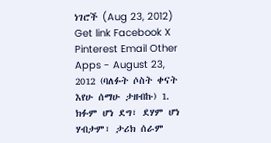ነገሮች (Aug 23, 2012) Get link Facebook X Pinterest Email Other Apps - August 23, 2012 (ባለፉት ሶስት ቀናት እየሁ ሰማሁ ታዘብኩ) 1. ክፉም ሆነ ደግ፣ ደሃም ሆነ ሃብታም፣ ታሪክ ሰራም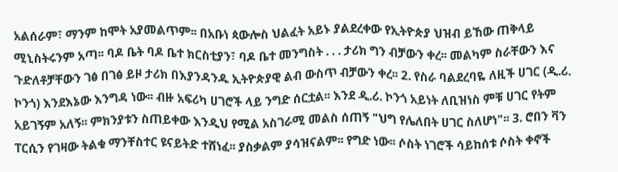አልሰራም፣ ማንም ከሞት አያመልጥም፡፡ በአቡነ ጳውሎስ ህልፈት አይኑ ያልደረቀው የኢትዮጵያ ህዝብ ይኸው ጠቅላይ ሚኒስትሩንም አጣ፡፡ ባዶ ቤት ባዶ ቤተ ክርስቲያን፣ ባዶ ቤተ መንግስት . . . ታሪክ ግን ብቻውን ቀረ፡፡ መልካም ስራቸውን እና ጉድለቶቻቸውን ገፅ በገፅ ይዞ ታሪክ በእያንዳንዱ ኢትዮጵያዊ ልብ ውስጥ ብቻውን ቀረ፡፡ 2. የስራ ባልደረባዬ ለዚች ሀገር (ዲ.ሪ. ኮንጎ) እንደእኔው እንግዳ ነው፡፡ ብዙ አፍሪካ ሀገሮች ላይ ንግድ ሰርቷል፡፡ እንደ ዲ.ሪ. ኮንጎ አይነት ለቢዝነስ ምቹ ሀገር የትም አይገኝም አለኝ፡፡ ምክንያቱን ስጠይቀው እንዲህ የሚል አስገራሚ መልስ ሰጠኝ "ህግ የሌለበት ሀገር ስለሆነ"፡፡ 3. ሮበን ቫን ፐርሲን የገዛው ትልቁ ማንቸስተር ዩናይትድ ተሸነፈ፡፡ ያስቃልም ያሳዝናልም፡፡ የግድ ነው፡፡ ሶስት ነገሮች ሳይከሰቱ ሶስት ቀኖች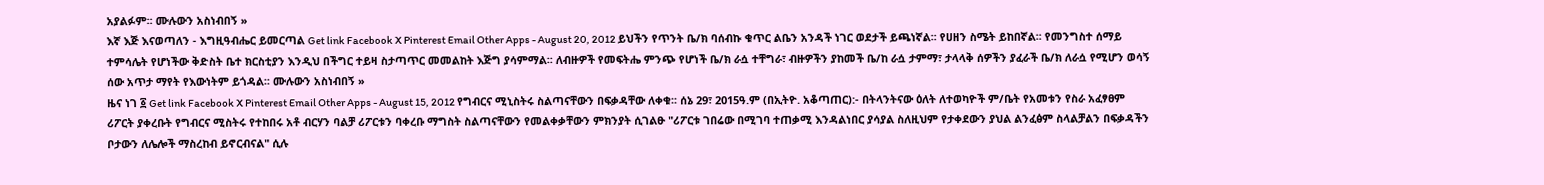አያልፉም፡፡ ሙሉውን አስነብበኝ »
እኛ እጅ እናወጣለን - እግዚዓብሔር ይመርጣል Get link Facebook X Pinterest Email Other Apps - August 20, 2012 ይህችን የጥንት ቤ/ክ ባሰብኩ ቁጥር ልቤን አንዳች ነገር ወደታች ይጫነኛል፡፡ የሀዘን ስሜት ይከበኛል፡፡ የመንግስተ ሰማይ ተምሳሌት የሆነችው ቅድስት ቤተ ክርስቲያን እንዲህ በችግር ተይዛ ስታጣጥር መመልከት እጅግ ያሳምማል፡፡ ለብዙዎች የመፍትሔ ምንጭ የሆነች ቤ/ክ ራሷ ተቸግራ፣ ብዙዎችን ያከመች ቤ/ከ ራሷ ታምማ፣ ታላላቅ ሰዎችን ያፈራች ቤ/ክ ለራሷ የሚሆን ወሳኝ ሰው አጥታ ማየት የእውነትም ይጎዳል፡፡ ሙሉውን አስነብበኝ »
ዜና ነገ ፩ Get link Facebook X Pinterest Email Other Apps - August 15, 2012 የግብርና ሚኒስትሩ ስልጣናቸውን በፍቃዳቸው ለቀቁ፡፡ ሰኔ 29፣ 2015ዓ.ም (በኢትዮ. አቆጣጠር):- በትላንትናው ዕለት ለተወካዮች ም/ቤት የአመቱን የስራ አፈፃፀም ሪፖርት ያቀረቡት የግብርና ሚስትሩ የተከበሩ አቶ ብርሃን ባልቻ ሪፖርቱን ባቀረቡ ማግስት ስልጣናቸውን የመልቀቃቸውን ምክንያት ሲገልፁ "ሪፖርቱ ገበሬው በሚገባ ተጠቃሚ እንዳልነበር ያሳያል ስለዚህም የታቀደውን ያህል ልንፈፅም ስላልቻልን በፍቃዳችን ቦታውን ለሌሎች ማስረከብ ይኖርብናል" ሲሉ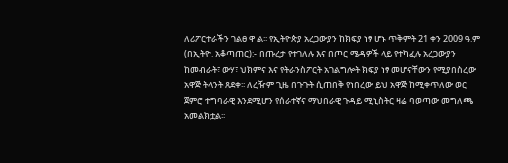ለሪፖርተራችን ገልፀ ዋ ል፡፡ የኢትዮጵያ አረጋውያን ከክፍያ ነፃ ሆኑ ጥቅምት 21 ቀን 2009 ዓ.ም (በኢትዮ. አቆጣጠር):- በጡረታ የተገለሉ እና በጦር ሜዳዎች ላይ የተካፈሉ አረጋውያን ከመብራት፣ ውሃ፣ ህክምና እና የትራንስፖርት አገልግሎት ክፍያ ነፃ መሆናቸውን የሚያበስረው አዋጅ ትላንት ጸደቀ፡፡ ለረዥም ጊዜ በጉጉት ሲጠበቅ የነበረው ይህ አዋጅ ከሚቀጥለው ወር ጀምሮ ተግባራዊ እንደሚሆን የሰራተኛና ማህበራዊ ጉዳይ ሚኒስትር ዛሬ ባወጣው መግለጫ አመልክቷል፡፡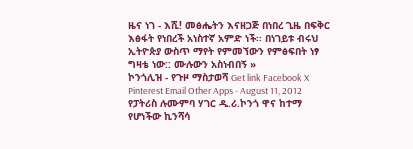ዜና ነገ - እሺ! መፅሔትን እናዘጋጅ በነበረ ጊዜ በፍቅር እፅፋት የነበረች አነስተኛ አምድ ነች፡፡ በነገይቱ ብሩህ ኢትዮጵያ ውስጥ ማየት የምመኘውን የምፅፍበት ነፃ ግዛቴ ነው:: ሙሉውን አስነብበኝ »
ኮንጎሊዝ - የጉዞ ማስታወሻ Get link Facebook X Pinterest Email Other Apps - August 11, 2012 የፓትሪስ ሉሙምባ ሃገር ዲ.ሪ.ኮንጎ ዋና ከተማ የሆነችው ኪንሻሳ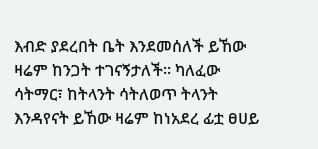እብድ ያደረበት ቤት እንደመሰለች ይኸው ዛሬም ከንጋት ተገናኝታለች፡፡ ካለፈው ሳትማር፣ ከትላንት ሳትለወጥ ትላንት እንዳየናት ይኸው ዛሬም ከነአደረ ፊቷ ፀሀይ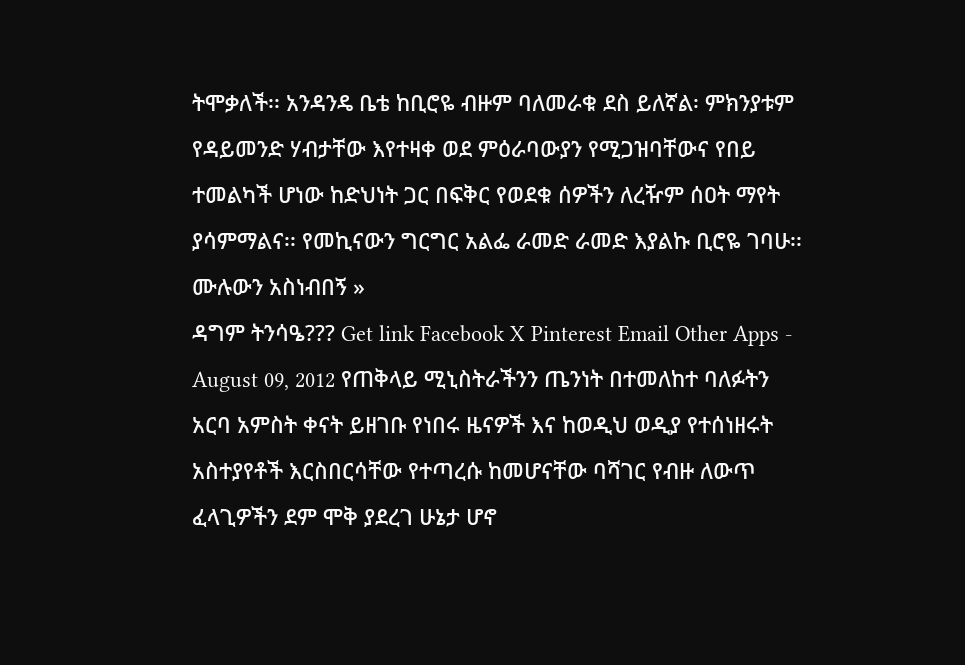ትሞቃለች፡፡ አንዳንዴ ቤቴ ከቢሮዬ ብዙም ባለመራቁ ደስ ይለኛል፡ ምክንያቱም የዳይመንድ ሃብታቸው እየተዛቀ ወደ ምዕራባውያን የሚጋዝባቸውና የበይ ተመልካች ሆነው ከድህነት ጋር በፍቅር የወደቁ ሰዎችን ለረዥም ሰዐት ማየት ያሳምማልና፡፡ የመኪናውን ግርግር አልፌ ራመድ ራመድ እያልኩ ቢሮዬ ገባሁ፡፡ ሙሉውን አስነብበኝ »
ዳግም ትንሳዔ??? Get link Facebook X Pinterest Email Other Apps - August 09, 2012 የጠቅላይ ሚኒስትራችንን ጤንነት በተመለከተ ባለፉትን አርባ አምስት ቀናት ይዘገቡ የነበሩ ዜናዎች እና ከወዲህ ወዲያ የተሰነዘሩት አስተያየቶች እርስበርሳቸው የተጣረሱ ከመሆናቸው ባሻገር የብዙ ለውጥ ፈላጊዎችን ደም ሞቅ ያደረገ ሁኔታ ሆኖ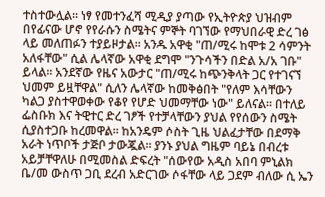ተስተውሏል፡፡ ነፃ የመተንፈሻ ሚዲያ ያጣው የኢትዮጵያ ህዝብም በየፊናው ሆኖ የየራሱን ስሜትና ምኞት ባገኘው የማህበራዊ ድረ ገፅ ላይ መለጠፉን ተያይዞታል፡፡ አንዱ አዋቂ "ጠ/ሚሩ ከሞቱ 2 ሳምንት አለፋቸው" ሲል ሌላኛው አዋቂ ደግሞ "ንጉሳችን በድል አ/አ ገቡ" ይላል፡፡ አንደኛው የዜና አውታር "ጠ/ሚሩ ከጭንቅላት ጋር የተገናኘ ህመም ይዟቸዋል" ሲለን ሌላኛው ከመቅፅበት "የለም እሳቸውን ካልጋ ያስተዋወቀው የቆየ የሆድ ህመማቸው ነው" ይለናል፡፡ በተለይ ፌስቡክ እና ትዊተር ድረ ገፆች የተቻላቸውን ያህል የየሰውን ስሜት ሲያስተጋቡ ከረመዋል፡፡ ከአንዴም ሶስት ጊዜ ህልፈታቸው በደማቅ አራት ነጥቦች ታጅቦ ታውጇል፡፡ ያንኑ ያህል ግዜም ባይኔ በብረቱ አይቻቸዋለሁ በሚመስል ድፍረት "ሰውየው አዲስ አበባ ምኒልክ ቤ/መ ውስጥ ጋቢ ደረብ አድርገው ሶፋቸው ላይ ጋደም ብለው ሲ ኤን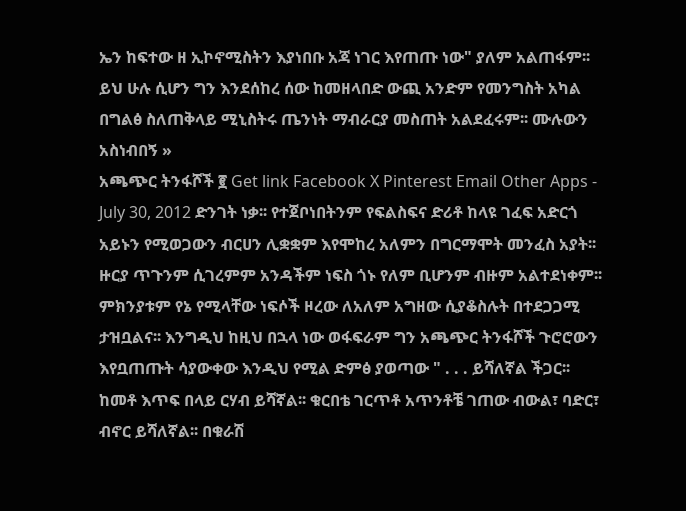ኤን ከፍተው ዘ ኢኮኖሚስትን እያነበቡ አጃ ነገር እየጠጡ ነው" ያለም አልጠፋም፡፡ ይህ ሁሉ ሲሆን ግን እንደሰከረ ሰው ከመዘላበድ ውጪ አንድም የመንግስት አካል በግልፅ ስለጠቅላይ ሚኒስትሩ ጤንነት ማብራርያ መስጠት አልደፈሩም፡፡ ሙሉውን አስነብበኝ »
አጫጭር ትንፋሾች ፪ Get link Facebook X Pinterest Email Other Apps - July 30, 2012 ድንገት ነቃ፡፡ የተጀቦነበትንም የፍልስፍና ድሪቶ ከላዩ ገፈፍ አድርጎ አይኑን የሚወጋውን ብርሀን ሊቋቋም እየሞከረ አለምን በግርማሞት መንፈስ አያት፡፡ ዙርያ ጥጉንም ሲገረምም አንዳችም ነፍስ ጎኑ የለም ቢሆንም ብዙም አልተደነቀም፡፡ ምክንያቱም የኔ የሚላቸው ነፍሶች ዞረው ለአለም አግዘው ሲያቆስሉት በተደጋጋሚ ታዝቧልና፡፡ እንግዲህ ከዚህ በኋላ ነው ወፋፍራም ግን አጫጭር ትንፋሾች ጉሮሮውን እየቧጠጡት ሳያውቀው እንዲህ የሚል ድምፅ ያወጣው " . . . ይሻለኛል ችጋር፡፡ ከመቶ እጥፍ በላይ ርሃብ ይሻኛል፡፡ ቁርበቴ ገርጥቶ አጥንቶቼ ገጠው ብውል፣ ባድር፣ ብኖር ይሻለኛል፡፡ በቁራሽ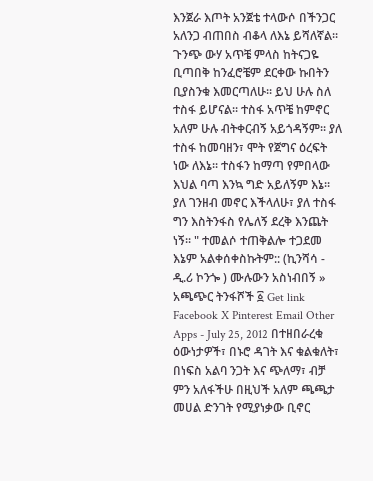እንጀራ እጦት አንጀቴ ተላውሶ በችንጋር አለንጋ ብጠበስ ብቆላ ለእኔ ይሻለኛል፡፡ ጉንጭ ውሃ አጥቼ ምላስ ከትናጋዬ ቢጣበቅ ከንፈሮቼም ደርቀው ኩበትን ቢያስንቁ እመርጣለሁ፡፡ ይህ ሁሉ ስለ ተስፋ ይሆናል፡፡ ተስፋ አጥቼ ከምኖር አለም ሁሉ ብትቀርብኝ አይጎዳኝም፡፡ ያለ ተስፋ ከመባዘን፣ ሞት የጀግና ዕረፍት ነው ለእኔ፡፡ ተስፋን ከማጣ የምበላው እህል ባጣ እንኳ ግድ አይለኝም እኔ፡፡ ያለ ገንዘብ መኖር እችላለሁ፣ ያለ ተስፋ ግን እስትንፋስ የሌለኝ ደረቅ እንጨት ነኝ፡፡ " ተመልሶ ተጠቅልሎ ተጋደመ እኔም አልቀሰቀስኩትም:: (ኪንሻሳ - ዲ.ሪ ኮንጐ ) ሙሉውን አስነብበኝ »
አጫጭር ትንፋሾች ፩ Get link Facebook X Pinterest Email Other Apps - July 25, 2012 በተዘበራረቁ ዕውነታዎች፣ በኑሮ ዳገት እና ቁልቁለት፣ በነፍስ አልባ ንጋት እና ጭለማ፣ ብቻ ምን አለፋችሁ በዚህች አለም ጫጫታ መሀል ድንገት የሚያነቃው ቢኖር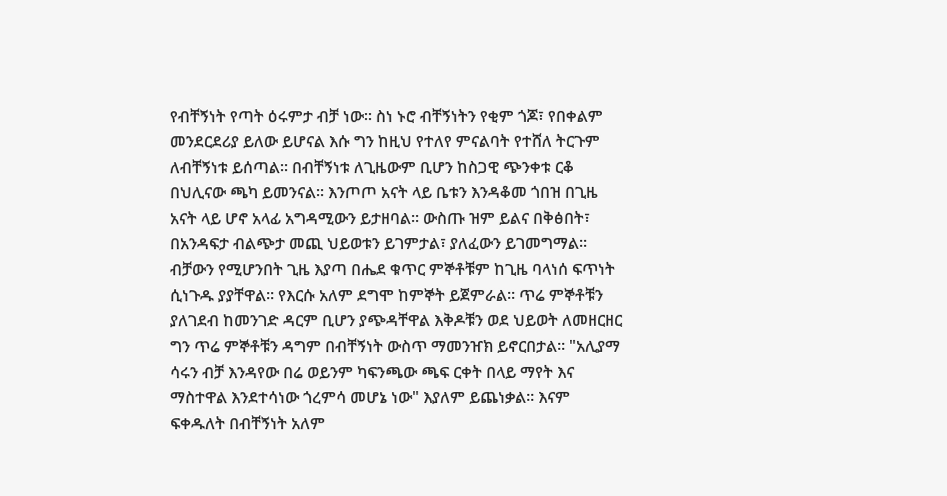የብቸኝነት የጣት ዕሩምታ ብቻ ነው፡፡ ስነ ኑሮ ብቸኝነትን የቂም ጎጆ፣ የበቀልም መንደርደሪያ ይለው ይሆናል እሱ ግን ከዚህ የተለየ ምናልባት የተሸለ ትርጉም ለብቸኝነቱ ይሰጣል፡፡ በብቸኝነቱ ለጊዜውም ቢሆን ከስጋዊ ጭንቀቱ ርቆ በህሊናው ጫካ ይመንናል፡፡ እንጦጦ አናት ላይ ቤቱን እንዳቆመ ጎበዝ በጊዜ አናት ላይ ሆኖ አላፊ አግዳሚውን ይታዘባል፡፡ ውስጡ ዝም ይልና በቅፅበት፣ በአንዳፍታ ብልጭታ መጪ ህይወቱን ይገምታል፣ ያለፈውን ይገመግማል፡፡ ብቻውን የሚሆንበት ጊዜ እያጣ በሔደ ቁጥር ምኞቶቹም ከጊዜ ባላነሰ ፍጥነት ሲነጉዱ ያያቸዋል፡፡ የእርሱ አለም ደግሞ ከምኞት ይጀምራል፡፡ ጥሬ ምኞቶቹን ያለገደብ ከመንገድ ዳርም ቢሆን ያጭዳቸዋል እቅዶቹን ወደ ህይወት ለመዘርዘር ግን ጥሬ ምኞቶቹን ዳግም በብቸኝነት ውስጥ ማመንዠክ ይኖርበታል፡፡ "አሊያማ ሳሩን ብቻ እንዳየው በሬ ወይንም ካፍንጫው ጫፍ ርቀት በላይ ማየት እና ማስተዋል እንደተሳነው ጎረምሳ መሆኔ ነው" እያለም ይጨነቃል፡፡ እናም ፍቀዱለት በብቸኝነት አለም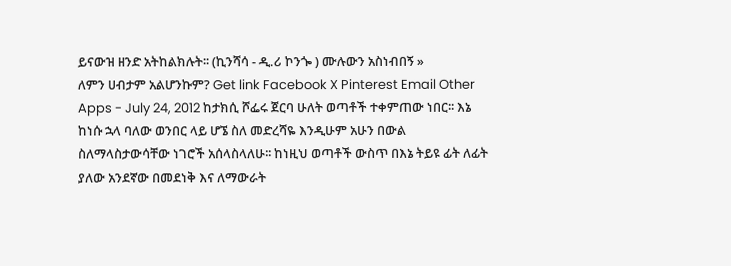ይናውዝ ዘንድ አትከልክሉት፡፡ (ኪንሻሳ - ዲ.ሪ ኮንጐ ) ሙሉውን አስነብበኝ »
ለምን ሀብታም አልሆንኩም? Get link Facebook X Pinterest Email Other Apps - July 24, 2012 ከታክሲ ሾፌሩ ጀርባ ሁለት ወጣቶች ተቀምጠው ነበር፡፡ እኔ ከነሱ ኋላ ባለው ወንበር ላይ ሆኜ ስለ መድረሻዬ እንዲሁም አሁን በውል ስለማላስታውሳቸው ነገሮች አሰላስላለሁ፡፡ ከነዚህ ወጣቶች ውስጥ በእኔ ትይዩ ፊት ለፊት ያለው አንደኛው በመደነቅ እና ለማውራት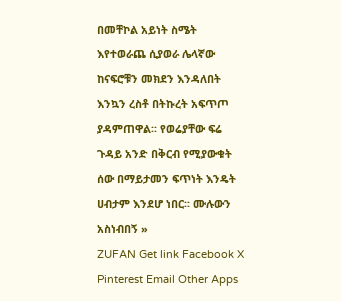በመቸኮል አይነት ስሜት እየተወራጨ ሲያወራ ሌላኛው ከናፍሮቹን መክደን እንዳለበት እንኳን ረስቶ በትኩረት አፍጥጦ ያዳምጠዋል፡፡ የወሬያቸው ፍሬ ጉዳይ አንድ በቅርብ የሚያውቁት ሰው በማይታመን ፍጥነት እንዴት ሀብታም እንደሆ ነበር፡፡ ሙሉውን አስነብበኝ »
ZUFAN Get link Facebook X Pinterest Email Other Apps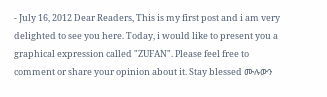- July 16, 2012 Dear Readers, This is my first post and i am very delighted to see you here. Today, i would like to present you a graphical expression called "ZUFAN". Please feel free to comment or share your opinion about it. Stay blessed ሙሉውን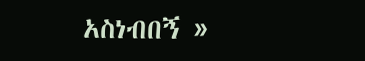አስነብበኝ »